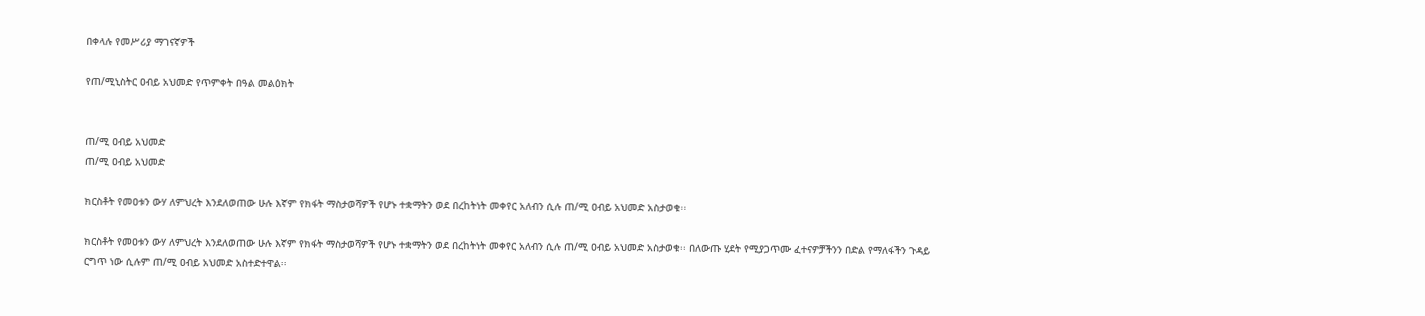በቀላሉ የመሥሪያ ማገናኛዎች

የጠ/ሚኒስትር ዐብይ አህመድ የጥምቀት በዓል መልዕክት


ጠ/ሚ ዐብይ አህመድ
ጠ/ሚ ዐብይ አህመድ

ክርስቶት የመዐቱን ውሃ ለምህረት እንደለወጠው ሁሉ እኛም የክፋት ማስታወሻዎች የሆኑ ተቋማትን ወደ በረከትነት መቀየር አለብን ሲሉ ጠ/ሚ ዐብይ አህመድ አስታወቁ፡፡

ክርስቶት የመዐቱን ውሃ ለምህረት እንደለወጠው ሁሉ እኛም የክፋት ማስታወሻዎች የሆኑ ተቋማትን ወደ በረከትነት መቀየር አለብን ሲሉ ጠ/ሚ ዐብይ አህመድ አስታወቁ፡፡ በለውጡ ሂደት የሚያጋጥሙ ፈተናዎቻችንን በድል የማለፋችን ጉዳይ ርግጥ ነው ሲሉም ጠ/ሚ ዐብይ አህመድ አስተድተዋል፡፡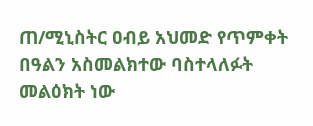ጠ/ሚኒስትር ዐብይ አህመድ የጥምቀት በዓልን አስመልክተው ባስተላለፉት መልዕክት ነው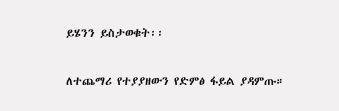ይሄንን ይስታወቁት፡፡

ለተጨማሪ የተያያዘውን የድምፅ ፋይል ያዳምጡ።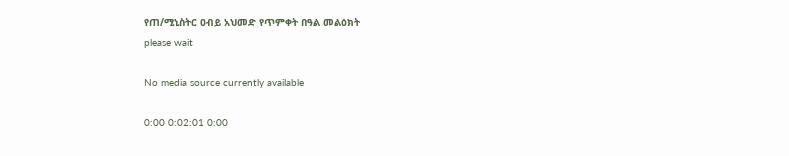የጠ/ሚኒስትር ዐብይ አህመድ የጥምቀት በዓል መልዕክት
please wait

No media source currently available

0:00 0:02:01 0:00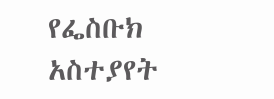የፌስቡክ አስተያየት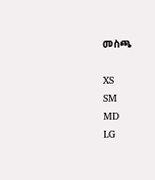መስጫ

XS
SM
MD
LG